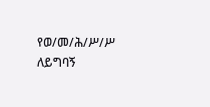የወ/መ/ሕ/ሥ/ሥ ለይግባኝ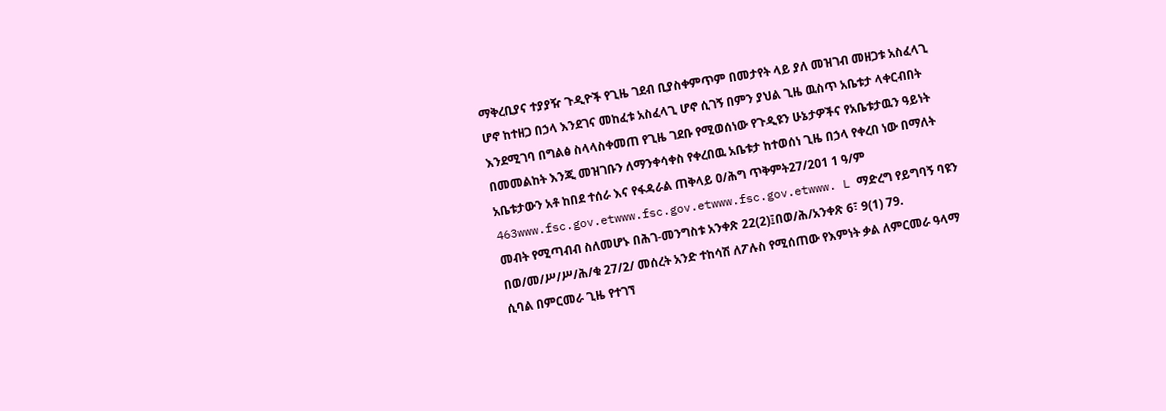ማቅረቢያና ተያያዥ ጉዲዮች የጊዜ ገደብ ቢያስቀምጥም በመታየት ላይ ያለ መዝገብ መዘጋቱ አስፈላጊ ሆኖ ከተዘጋ በኃላ እንደገና መከፈቱ አስፈላጊ ሆኖ ሲገኝ በምን ያህል ጊዜ ዉስጥ አቤቱታ ላቀርብበት እንደሚገባ በግልፅ ስላላስቀመጠ የጊዜ ገደቡ የሚወሰነው የጉዲዩን ሁኔታዎችና የአቤቱታዉን ዓይነት በመመልከት እንጂ መዝገቡን ለማንቀሳቀስ የቀረበዉ አቤቱታ ከተወሰነ ጊዜ በኃላ የቀረበ ነው በማለት አቤቱታውን አቶ ከበደ ተሰራ እና የፋዳራል ጠቅላይ ዐ/ሕግ ጥቅምት27/201 1 ዓ/ም 463www.fsc.gov.etwww.fsc.gov.etwww.fsc.gov.etwww. L ማድረግ የይግባኝ ባዩን መብት የሚጣብብ ስለመሆኑ በሕገ-መንግስቱ አንቀጽ 22(2)፤በወ/ሕ/አንቀጽ 6፣ 9(1) 79. በወ/መ/ሥ/ሥ/ሕ/ቁ 27/2/ መሰረት አንድ ተከሳሽ ለፖሉስ የሚሰጠው የእምነት ቃል ለምርመራ ዓላማ ሲባል በምርመራ ጊዜ የተገኘ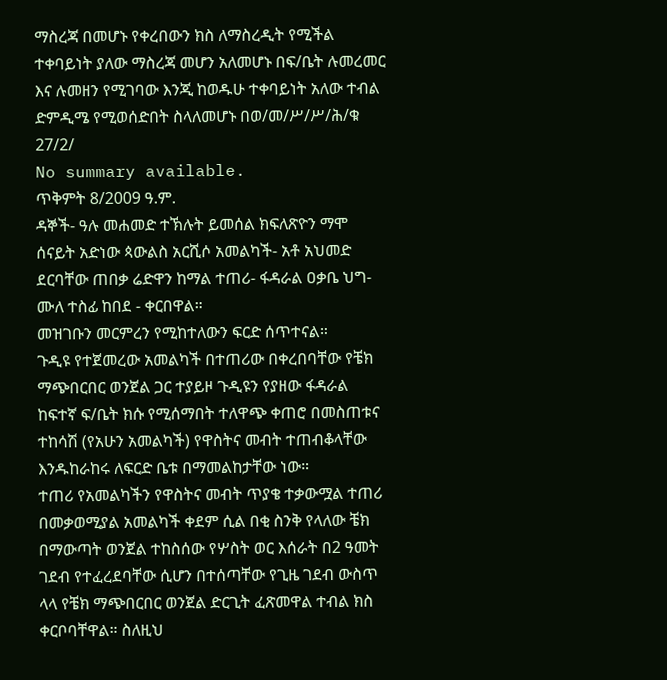ማስረጃ በመሆኑ የቀረበውን ክስ ለማስረዲት የሚችል ተቀባይነት ያለው ማስረጃ መሆን አለመሆኑ በፍ/ቤት ሉመረመር እና ሉመዘን የሚገባው እንጂ ከወዱሁ ተቀባይነት አለው ተብል ድምዲሜ የሚወሰድበት ስላለመሆኑ በወ/መ/ሥ/ሥ/ሕ/ቁ 27/2/
No summary available.
ጥቅምት 8/2009 ዓ.ም.
ዳኞች- ዓሉ መሐመድ ተኽሉት ይመሰል ክፍለጽዮን ማሞ ሰናይት አድነው ጳውልስ አርሺሶ አመልካች- አቶ አህመድ ደርባቸው ጠበቃ ሬድዋን ከማል ተጠሪ- ፋዳራል ዐቃቤ ህግ- ሙለ ተስፊ ከበደ - ቀርበዋል።
መዝገቡን መርምረን የሚከተለውን ፍርድ ሰጥተናል።
ጉዲዩ የተጀመረው አመልካች በተጠሪው በቀረበባቸው የቼክ ማጭበርበር ወንጀል ጋር ተያይዞ ጉዲዩን የያዘው ፋዳራል ከፍተኛ ፍ/ቤት ክሱ የሚሰማበት ተለዋጭ ቀጠሮ በመስጠቱና ተከሳሽ (የአሁን አመልካች) የዋስትና መብት ተጠብቆላቸው እንዱከራከሩ ለፍርድ ቤቱ በማመልከታቸው ነው።
ተጠሪ የአመልካችን የዋስትና መብት ጥያቄ ተቃውሟል ተጠሪ በመቃወሚያል አመልካች ቀደም ሲል በቂ ስንቅ የላለው ቼክ በማውጣት ወንጀል ተከስሰው የሦስት ወር እሰራት በ2 ዓመት ገደብ የተፈረደባቸው ሲሆን በተሰጣቸው የጊዜ ገደብ ውስጥ ላላ የቼክ ማጭበርበር ወንጀል ድርጊት ፈጽመዋል ተብል ክስ ቀርቦባቸዋል። ስለዚህ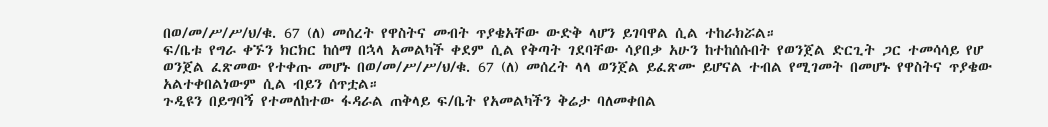በወ/መ/ሥ/ሥ/ህ/ቁ. 67 (ለ) መሰረት የዋስትና መብት ጥያቄአቸው ውድቅ ላሆን ይገባዋል ሲል ተከራክሯል።
ፍ/ቤቱ የግራ ቀኙን ክርክር ከሰማ በኋላ አመልካች ቀደም ሲል የቅጣት ገደባቸው ሳያበቃ አሁን ከተከሰሱበት የወንጀል ድርጊት ጋር ተመሳሳይ የሆ ወንጀል ፈጽመው የተቀጡ መሆኑ በወ/መ/ሥ/ሥ/ህ/ቁ. 67 (ለ) መሰረት ላላ ወንጀል ይፈጽሙ ይሆናል ተብል የሚገመት በመሆኑ የዋስትና ጥያቄው አልተቀበልነውም ሲል ብይን ሰጥቷል።
ጉዲዩን በይግባኝ የተመለከተው ፋዳራል ጠቅላይ ፍ/ቤት የአመልካችን ቅሬታ ባለመቀበል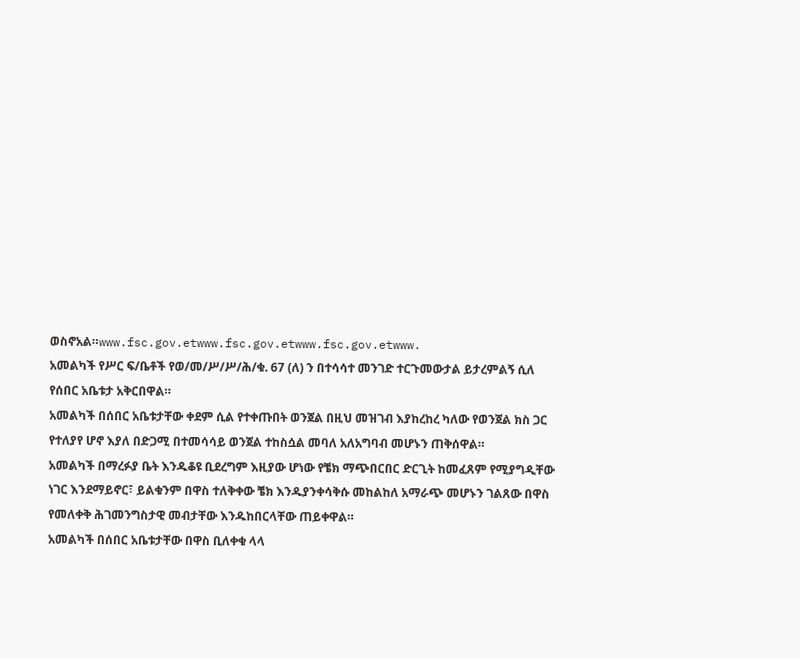ወስኖአል።www.fsc.gov.etwww.fsc.gov.etwww.fsc.gov.etwww.
አመልካች የሥር ፍ/ቤቶች የወ/መ/ሥ/ሥ/ሕ/ቁ. 67 (ለ) ን በተሳሳተ መንገድ ተርጉመውታል ይታረምልኝ ሲለ የሰበር አቤቱታ አቅርበዋል።
አመልካች በሰበር አቤቱታቸው ቀደም ሲል የተቀጡበት ወንጀል በዚህ መዝገብ እያከረከረ ካለው የወንጀል ክስ ጋር የተለያየ ሆኖ እያለ በድጋሚ በተመሳሳይ ወንጀል ተከስሷል መባለ አለአግባብ መሆኑን ጠቅሰዋል።
አመልካች በማረፉያ ቤት እንዱቆዩ ቢደረግም እዚያው ሆነው የቼክ ማጭበርበር ድርጊት ከመፈጸም የሚያግዲቸው ነገር እንደማይኖር፣ ይልቁንም በዋስ ተለቅቀው ቼክ እንዱያንቀሳቅሱ መከልከለ አማራጭ መሆኑን ገልጸው በዋስ የመለቀቅ ሕገመንግስታዊ መብታቸው እንዱከበርላቸው ጠይቀዋል።
አመልካች በሰበር አቤቱታቸው በዋስ ቢለቀቁ ላላ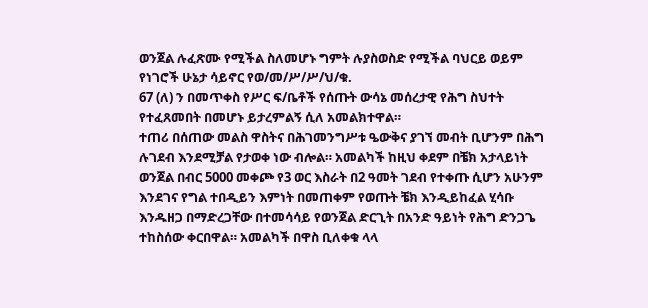ወንጀል ሉፈጽሙ የሚችል ስለመሆኑ ግምት ሉያስወስድ የሚችል ባህርይ ወይም የነገሮች ሁኔታ ሳይኖር የወ/መ/ሥ/ሥ/ህ/ቁ.
67 (ለ) ን በመጥቀስ የሥር ፍ/ቤቶች የሰጡት ውሳኔ መሰረታዊ የሕግ ስህተት የተፈጸመበት በመሆኑ ይታረምልኝ ሲለ አመልክተዋል።
ተጠሪ በሰጠው መልስ ዋስትና በሕገመንግሥቱ ዔውቅና ያገኘ መብት ቢሆንም በሕግ ሉገደብ እንደሚቻል የታወቀ ነው ብሎል። አመልካች ከዚህ ቀደም በቼክ አታላይነት ወንጀል በብር 5000 መቀጮ የ3 ወር እስራት በ2 ዓመት ገደብ የተቀጡ ሲሆን አሁንም እንደገና የግል ተበዲይን እምነት በመጠቀም የወጡት ቼክ እንዲይከፈል ሂሳቡ እንዱዘጋ በማድረጋቸው በተመሳሳይ የወንጀል ድርጊት በአንድ ዓይነት የሕግ ድንጋጌ ተከስሰው ቀርበዋል። አመልካች በዋስ ቢለቀቁ ላላ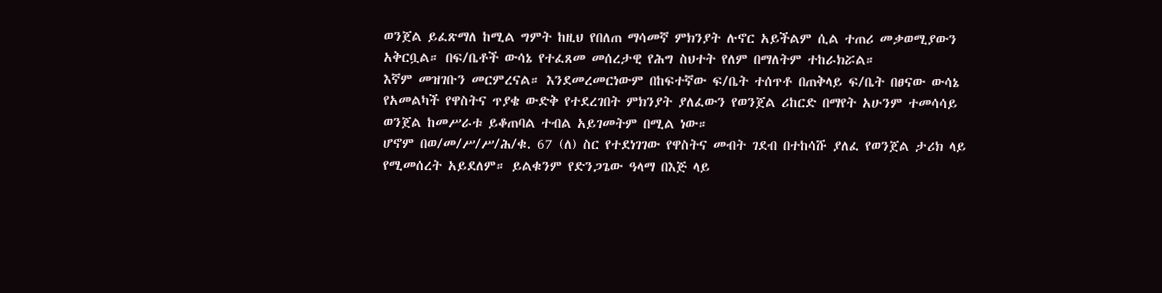ወንጀል ይፈጽማለ ከሚል ግምት ከዚህ የበለጠ ማሳመኛ ምክንያት ሉኖር አይችልም ሲል ተጠሪ መቃወሚያውን አቅርቧል። በፍ/ቤቶች ውሳኔ የተፈጸመ መሰረታዊ የሕግ ስህተት የለም በማለትም ተከራክሯል።
እኛም መዝገቡን መርምረናል። እንደመረመርነውም በከፍተኛው ፍ/ቤት ተሰጥቶ በጠቅላይ ፍ/ቤት በፀናው ውሳኔ የአመልካች የዋስትና ጥያቄ ውድቅ የተደረገበት ምክንያት ያለፈውን የወንጀል ሪከርድ በማየት አሁንም ተመሳሳይ ወንጀል ከመሥራቱ ይቆጠባል ተብል አይገመትም በሚል ነው።
ሆኖም በወ/መ/ሥ/ሥ/ሕ/ቁ. 67 (ለ) ስር የተደነገገው የዋስትና መብት ገደብ በተከሳሹ ያለፈ የወንጀል ታሪክ ላይ የሚመሰረት አይደለም። ይልቁንም የድንጋጌው ዓላማ በእጅ ላይ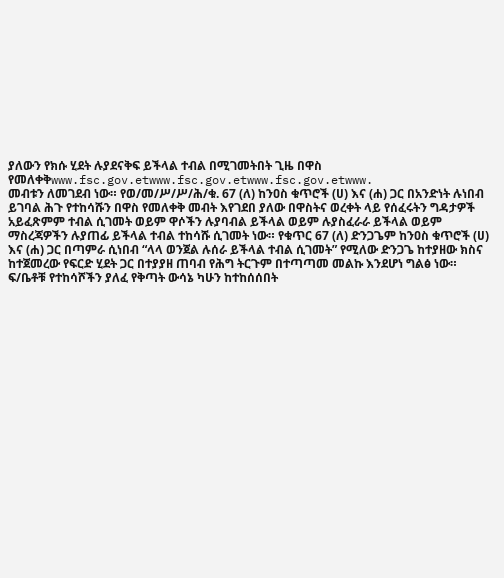ያለውን የክሱ ሂደት ሉያደናቅፍ ይችላል ተብል በሚገመትበት ጊዜ በዋስ የመለቀቅwww.fsc.gov.etwww.fsc.gov.etwww.fsc.gov.etwww.
መብቱን ለመገደብ ነው። የወ/መ/ሥ/ሥ/ሕ/ቁ. 67 (ለ) ከንዐስ ቁጥሮች (ሀ) እና (ሐ) ጋር በአንድነት ሉነበብ ይገባል ሕጉ የተከሳሹን በዋስ የመለቀቅ መብት እየገደበ ያለው በዋስትና ወረቀት ላይ የሰፈሩትን ግዳታዎች አይፈጽምም ተብል ሲገመት ወይም ዋሶችን ሉያባብል ይችላል ወይም ሉያስፈራራ ይችላል ወይም ማስረጃዎችን ሉያጠፊ ይችላል ተብል ተከሳሹ ሲገመት ነው። የቁጥር 67 (ለ) ድንጋጌም ከንዐስ ቁጥሮች (ሀ) እና (ሐ) ጋር በጣምራ ሲነበብ “ላላ ወንጀል ሉሰራ ይችላል ተብል ሲገመት” የሚለው ድንጋጌ ከተያዘው ክስና ከተጀመረው የፍርድ ሂደት ጋር በተያያዘ ጠባብ የሕግ ትርጉም በተጣጣመ መልኩ እንደሆነ ግልፅ ነው።
ፍ/ቤቶቹ የተከሳሾችን ያለፈ የቅጣት ውሳኔ ካሁን ከተከሰሰበት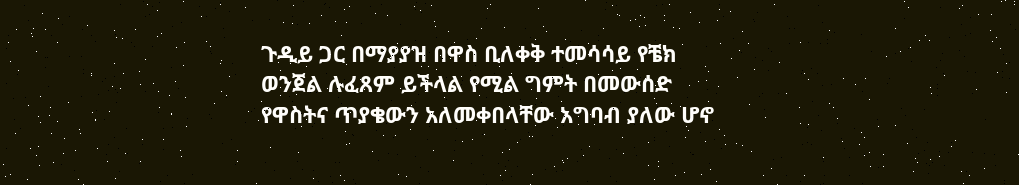ጉዲይ ጋር በማያያዝ በዋስ ቢለቀቅ ተመሳሳይ የቼክ ወንጀል ሉፈጸም ይችላል የሚል ግምት በመውሰድ የዋስትና ጥያቄውን አለመቀበላቸው አግባብ ያለው ሆኖ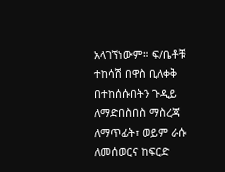አላገኘነውም። ፍ/ቤቶቹ ተከሳሽ በዋስ ቢለቀቅ በተከሰሱበትን ጉዲይ ለማድበስበስ ማስረጃ ለማጥፊት፣ ወይም ራሱ ለመሰወርና ከፍርድ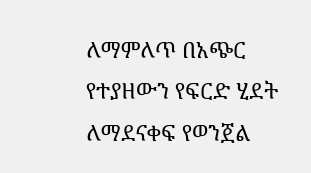ለማምለጥ በአጭር የተያዘውን የፍርድ ሂደት ለማደናቀፍ የወንጀል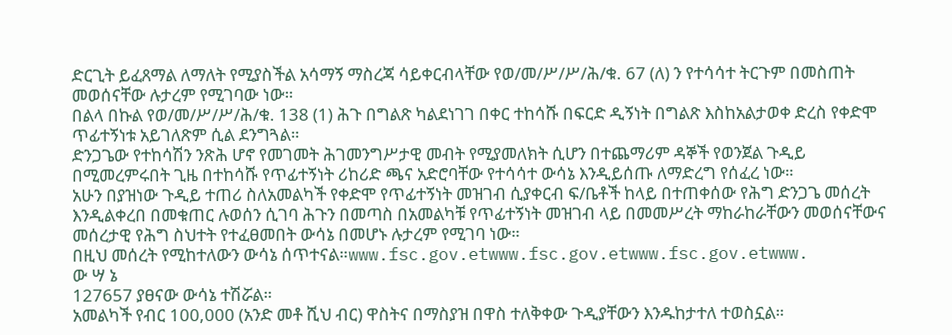ድርጊት ይፈጸማል ለማለት የሚያስችል አሳማኝ ማስረጃ ሳይቀርብላቸው የወ/መ/ሥ/ሥ/ሕ/ቁ. 67 (ለ) ን የተሳሳተ ትርጉም በመስጠት መወሰናቸው ሉታረም የሚገባው ነው።
በልላ በኩል የወ/መ/ሥ/ሥ/ሕ/ቁ. 138 (1) ሕጉ በግልጽ ካልደነገገ በቀር ተከሳሹ በፍርድ ዲኝነት በግልጽ እስከአልታወቀ ድረስ የቀድሞ ጥፊተኝነቱ አይገለጽም ሲል ደንግጓል።
ድንጋጌው የተከሳሽን ንጽሕ ሆኖ የመገመት ሕገመንግሥታዊ መብት የሚያመለክት ሲሆን በተጨማሪም ዳኞች የወንጀል ጉዲይ በሚመረምሩበት ጊዜ በተከሳሹ የጥፊተኝነት ሪከሪድ ጫና አድሮባቸው የተሳሳተ ውሳኔ እንዲይሰጡ ለማድረግ የሰፈረ ነው።
አሁን በያዝነው ጉዲይ ተጠሪ ስለአመልካች የቀድሞ የጥፊተኝነት መዝገብ ሲያቀርብ ፍ/ቤቶች ከላይ በተጠቀሰው የሕግ ድንጋጌ መሰረት እንዲልቀረበ በመቁጠር ሉወሰን ሲገባ ሕጉን በመጣስ በአመልካቹ የጥፊተኝነት መዝገብ ላይ በመመሥረት ማከራከራቸውን መወሰናቸውና መሰረታዊ የሕግ ስህተት የተፈፀመበት ውሳኔ በመሆኑ ሉታረም የሚገባ ነው።
በዚህ መሰረት የሚከተለውን ውሳኔ ሰጥተናል።www.fsc.gov.etwww.fsc.gov.etwww.fsc.gov.etwww.
ው ሣ ኔ
127657 ያፀናው ውሳኔ ተሽሯል።
አመልካች የብር 100,000 (አንድ መቶ ሺህ ብር) ዋስትና በማስያዝ በዋስ ተለቅቀው ጉዲያቸውን እንዱከታተለ ተወስኗል።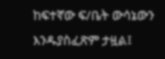ከፍተኛው ፍ/ቤት ውሳኔውን እንዱያስፈጽም ታዟል፤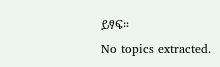ይፃፍ።
No topics extracted.